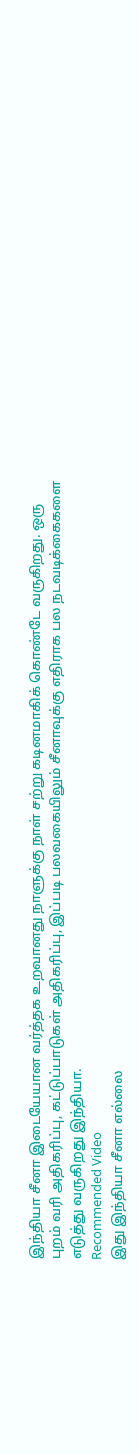இந்தியா சீனா இடையேயான வர்த்தக உறவானது நாளுக்கு நாள் சற்று கடினமாகிக் கொண்டே வருகிறது. ஒரு புறம் வரி அதிகரிப்பு, கட்டுப்பாடுகள் அதிகரிப்பு, இப்படி பலவகையிலும் சீனாவுக்கு எதிராக பல நடவடிக்கைகளை எடுத்து வருகிறது இந்தியா.
Recommended Video
இது இந்தியா சீனா எல்லை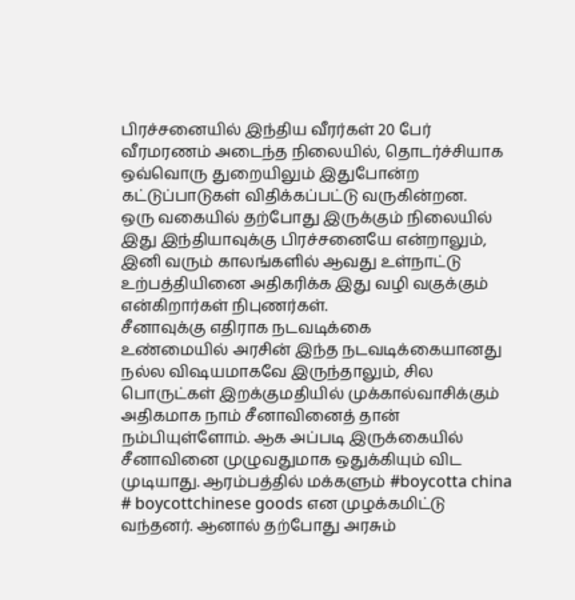பிரச்சனையில் இந்திய வீரர்கள் 20 பேர் வீரமரணம் அடைந்த நிலையில், தொடர்ச்சியாக ஒவ்வொரு துறையிலும் இதுபோன்ற கட்டுப்பாடுகள் விதிக்கப்பட்டு வருகின்றன.
ஒரு வகையில் தற்போது இருக்கும் நிலையில் இது இந்தியாவுக்கு பிரச்சனையே என்றாலும், இனி வரும் காலங்களில் ஆவது உள்நாட்டு உற்பத்தியினை அதிகரிக்க இது வழி வகுக்கும் என்கிறார்கள் நிபுணர்கள்.
சீனாவுக்கு எதிராக நடவடிக்கை
உண்மையில் அரசின் இந்த நடவடிக்கையானது நல்ல விஷயமாகவே இருந்தாலும், சில பொருட்கள் இறக்குமதியில் முக்கால்வாசிக்கும் அதிகமாக நாம் சீனாவினைத் தான் நம்பியுள்ளோம். ஆக அப்படி இருக்கையில் சீனாவினை முழுவதுமாக ஒதுக்கியும் விட முடியாது. ஆரம்பத்தில் மக்களும் #boycotta china # boycottchinese goods என முழக்கமிட்டு வந்தனர். ஆனால் தற்போது அரசும்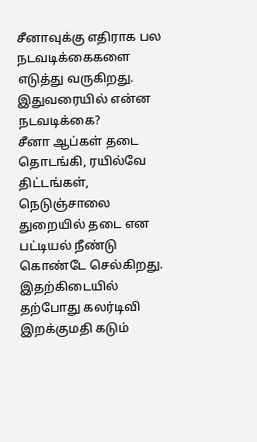சீனாவுக்கு எதிராக பல நடவடிக்கைகளை எடுத்து வருகிறது.
இதுவரையில் என்ன நடவடிக்கை?
சீனா ஆப்கள் தடை தொடங்கி, ரயில்வே திட்டங்கள், நெடுஞ்சாலை துறையில் தடை என பட்டியல் நீண்டு கொண்டே செல்கிறது. இதற்கிடையில் தற்போது கலர்டிவி இறக்குமதி கடும்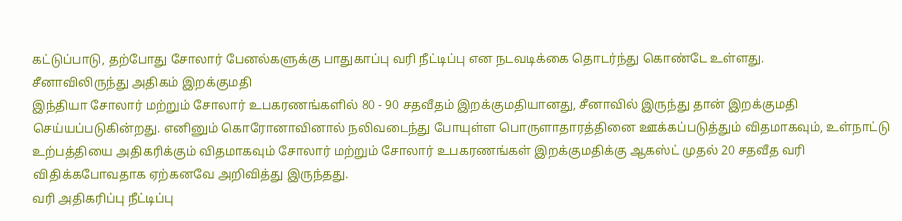கட்டுப்பாடு, தற்போது சோலார் பேனல்களுக்கு பாதுகாப்பு வரி நீட்டிப்பு என நடவடிக்கை தொடர்ந்து கொண்டே உள்ளது.
சீனாவிலிருந்து அதிகம் இறக்குமதி
இந்தியா சோலார் மற்றும் சோலார் உபகரணங்களில் 80 - 90 சதவீதம் இறக்குமதியானது, சீனாவில் இருந்து தான் இறக்குமதி செய்யப்படுகின்றது. எனினும் கொரோனாவினால் நலிவடைந்து போயுள்ள பொருளாதாரத்தினை ஊக்கப்படுத்தும் விதமாகவும், உள்நாட்டு உற்பத்தியை அதிகரிக்கும் விதமாகவும் சோலார் மற்றும் சோலார் உபகரணங்கள் இறக்குமதிக்கு ஆகஸ்ட் முதல் 20 சதவீத வரி விதிக்கபோவதாக ஏற்கனவே அறிவித்து இருந்தது.
வரி அதிகரிப்பு நீட்டிப்பு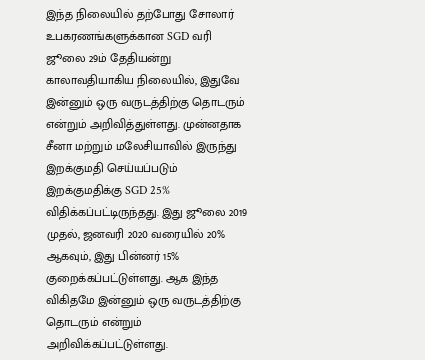இந்த நிலையில் தற்போது சோலார் உபகரணங்களுக்கான SGD வரி ஜூலை 29ம் தேதியன்று காலாவதியாகிய நிலையில், இதுவே இன்னும் ஒரு வருடத்திற்கு தொடரும் என்றும் அறிவித்துள்ளது. முன்னதாக சீனா மற்றும் மலேசியாவில் இருந்து இறக்குமதி செய்யப்படும் இறக்குமதிக்கு SGD 25% விதிக்கப்பட்டிருந்தது. இது ஜூலை 2019 முதல், ஜனவரி 2020 வரையில் 20% ஆகவும், இது பின்னர் 15% குறைக்கப்பட்டுள்ளது. ஆக இந்த விகிதமே இன்னும் ஒரு வருடத்திற்கு தொடரும் என்றும் அறிவிக்கப்பட்டுள்ளது.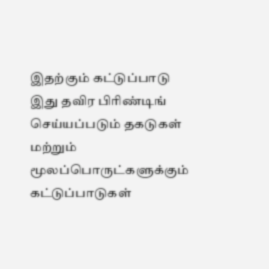இதற்கும் கட்டுப்பாடு
இது தவிர பிரிண்டிங் செய்யப்படும் தகடுகள் மற்றும் மூலப்பொருட்களுக்கும் கட்டுப்பாடுகள்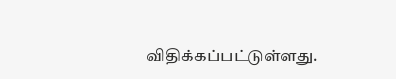விதிக்கப்பட்டுள்ளது.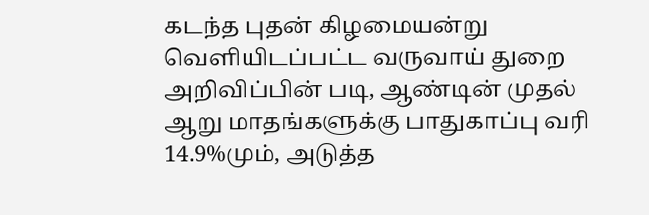கடந்த புதன் கிழமையன்று வெளியிடப்பட்ட வருவாய் துறை அறிவிப்பின் படி, ஆண்டின் முதல் ஆறு மாதங்களுக்கு பாதுகாப்பு வரி 14.9%மும், அடுத்த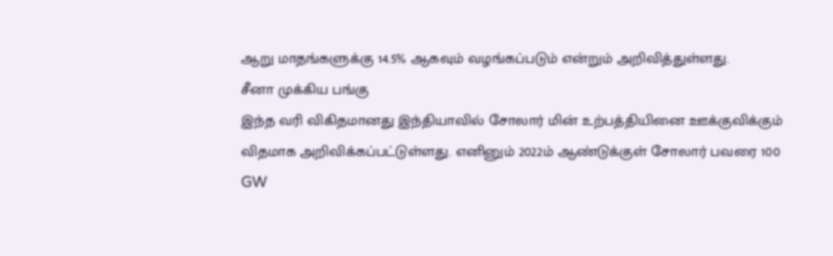ஆறு மாதங்களுக்கு 14.5% ஆகவும் வழங்கப்படும் என்றும் அறிவித்துள்ளது.
சீனா முக்கிய பங்கு
இந்த வரி விகிதமானது இந்தியாவில் சோலார் மின் உற்பத்தியினை ஊக்குவிக்கும் விதமாக அறிவிக்கப்பட்டுள்ளது. எனினும் 2022ம் ஆண்டுக்குள் சோலார் பவரை 100 GW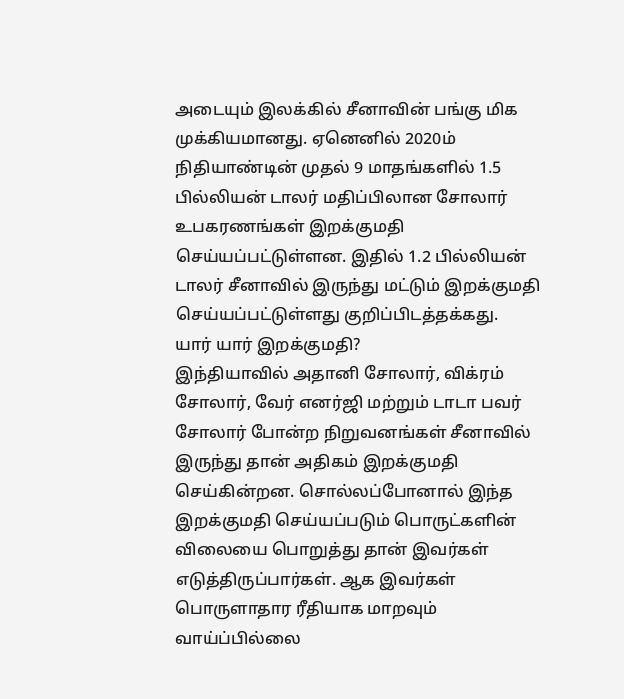அடையும் இலக்கில் சீனாவின் பங்கு மிக முக்கியமானது. ஏனெனில் 2020ம் நிதியாண்டின் முதல் 9 மாதங்களில் 1.5 பில்லியன் டாலர் மதிப்பிலான சோலார் உபகரணங்கள் இறக்குமதி செய்யப்பட்டுள்ளன. இதில் 1.2 பில்லியன் டாலர் சீனாவில் இருந்து மட்டும் இறக்குமதி செய்யப்பட்டுள்ளது குறிப்பிடத்தக்கது.
யார் யார் இறக்குமதி?
இந்தியாவில் அதானி சோலார், விக்ரம் சோலார், வேர் எனர்ஜி மற்றும் டாடா பவர் சோலார் போன்ற நிறுவனங்கள் சீனாவில் இருந்து தான் அதிகம் இறக்குமதி செய்கின்றன. சொல்லப்போனால் இந்த இறக்குமதி செய்யப்படும் பொருட்களின் விலையை பொறுத்து தான் இவர்கள் எடுத்திருப்பார்கள். ஆக இவர்கள் பொருளாதார ரீதியாக மாறவும் வாய்ப்பில்லை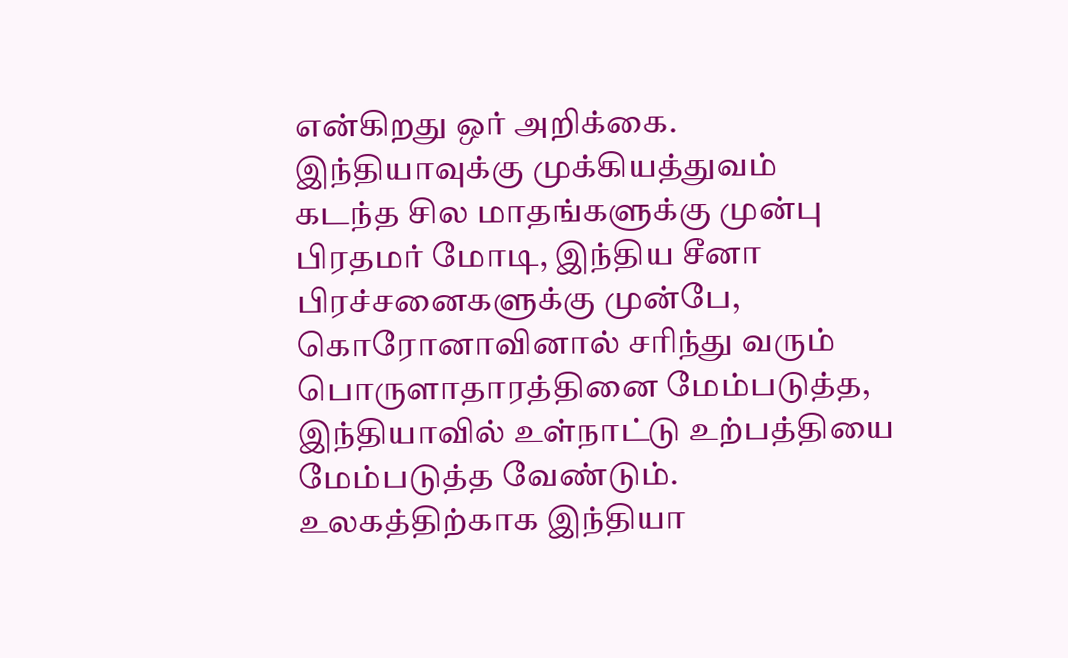என்கிறது ஒர் அறிக்கை.
இந்தியாவுக்கு முக்கியத்துவம்
கடந்த சில மாதங்களுக்கு முன்பு பிரதமர் மோடி, இந்திய சீனா பிரச்சனைகளுக்கு முன்பே, கொரோனாவினால் சரிந்து வரும் பொருளாதாரத்தினை மேம்படுத்த, இந்தியாவில் உள்நாட்டு உற்பத்தியை மேம்படுத்த வேண்டும். உலகத்திற்காக இந்தியா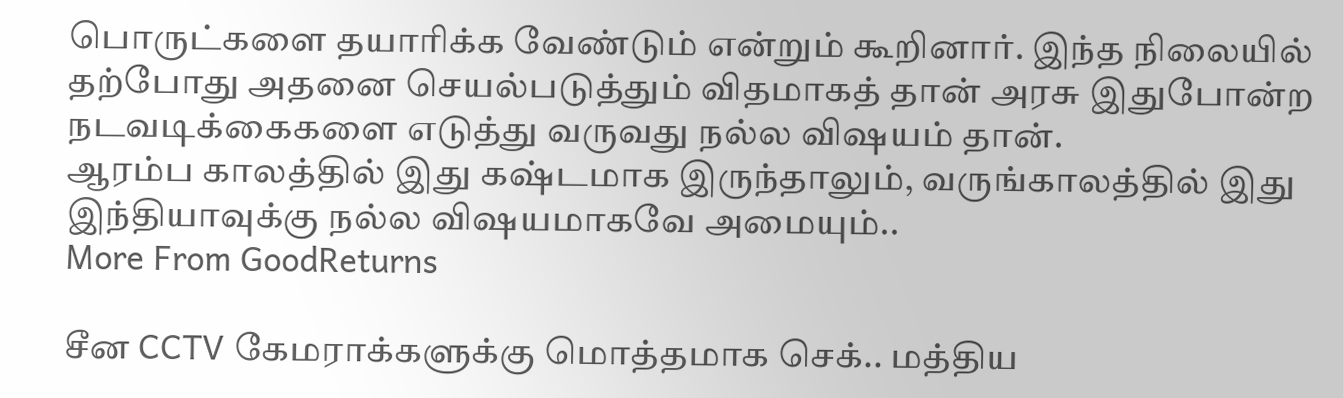பொருட்களை தயாரிக்க வேண்டும் என்றும் கூறினார். இந்த நிலையில் தற்போது அதனை செயல்படுத்தும் விதமாகத் தான் அரசு இதுபோன்ற நடவடிக்கைகளை எடுத்து வருவது நல்ல விஷயம் தான்.
ஆரம்ப காலத்தில் இது கஷ்டமாக இருந்தாலும், வருங்காலத்தில் இது இந்தியாவுக்கு நல்ல விஷயமாகவே அமையும்..
More From GoodReturns

சீன CCTV கேமராக்களுக்கு மொத்தமாக செக்.. மத்திய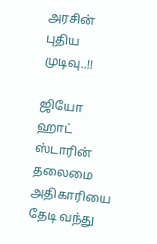அரசின் புதிய முடிவு..!!

ஜியோ ஹாட் ஸ்டாரின் தலைமை அதிகாரியை தேடி வந்து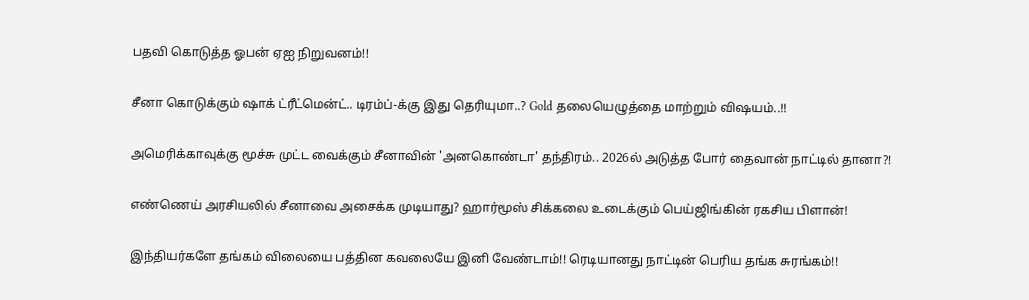பதவி கொடுத்த ஓபன் ஏஐ நிறுவனம்!!

சீனா கொடுக்கும் ஷாக் ட்ரீட்மென்ட்.. டிரம்ப்-க்கு இது தெரியுமா..? Gold தலையெழுத்தை மாற்றும் விஷயம்..!!

அமெரிக்காவுக்கு மூச்சு முட்ட வைக்கும் சீனாவின் 'அனகொண்டா' தந்திரம்.. 2026ல் அடுத்த போர் தைவான் நாட்டில் தானா?!

எண்ணெய் அரசியலில் சீனாவை அசைக்க முடியாது? ஹார்மூஸ் சிக்கலை உடைக்கும் பெய்ஜிங்கின் ரகசிய பிளான்!

இந்தியர்களே தங்கம் விலையை பத்தின கவலையே இனி வேண்டாம்!! ரெடியானது நாட்டின் பெரிய தங்க சுரங்கம்!!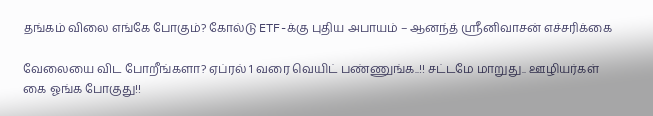தங்கம் விலை எங்கே போகும்? கோல்டு ETF-க்கு புதிய அபாயம் – ஆனந்த் ஸ்ரீனிவாசன் எச்சரிக்கை

வேலையை விட போறீங்களா? ஏப்ரல் 1 வரை வெயிட் பண்ணுங்க..!! சட்டமே மாறுது.. ஊழியர்கள் கை ஓங்க போகுது!!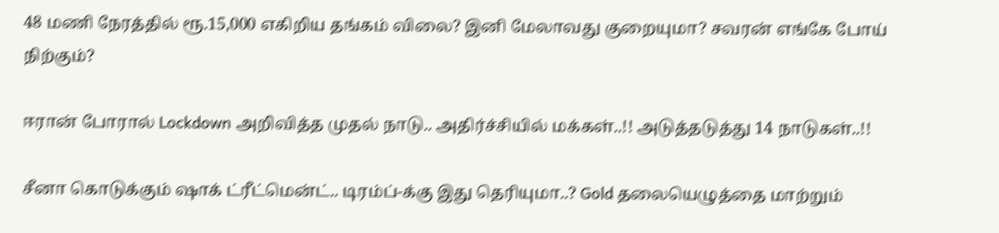48 மணி நேரத்தில் ரூ.15,000 எகிறிய தங்கம் விலை? இனி மேலாவது குறையுமா? சவரன் எங்கே போய் நிற்கும்?

ஈரான் போரால் Lockdown அறிவித்த முதல் நாடு.. அதிர்ச்சியில் மக்கள்..!! அடுத்தடுத்து 14 நாடுகள்..!!

சீனா கொடுக்கும் ஷாக் ட்ரீட்மென்ட்.. டிரம்ப்-க்கு இது தெரியுமா..? Gold தலையெழுத்தை மாற்றும்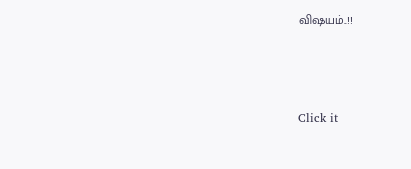விஷயம்..!!



Click it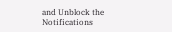and Unblock the Notifications